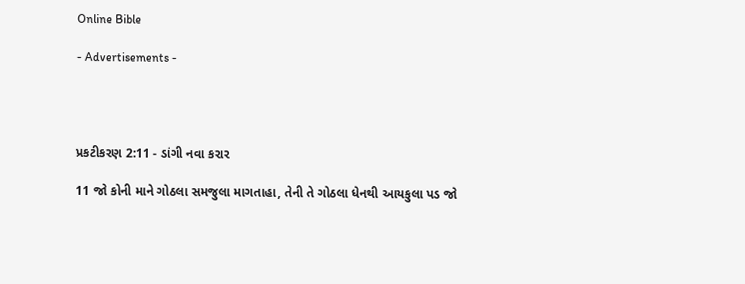Online Bible

- Advertisements -




પ્રકટીકરણ 2:11 - ડાંગી નવા કરાર

11 જો કોની માને ગોઠલા સમજુલા માગતાહા, તેની તે ગોઠલા ધેનથી આયકુલા પડ જો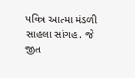પવિત્ર આત્મા મંડળી સાહલા સાંગહ. જે જીત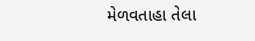મેળવતાહા તેલા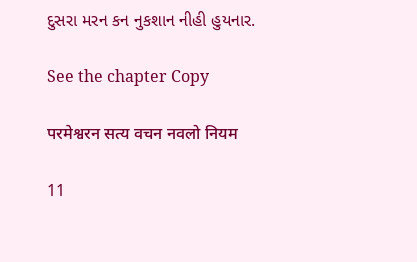દુસરા મરન કન નુકશાન નીહી હુયનાર.

See the chapter Copy

परमेश्वरन सत्य वचन नवलो नियम

11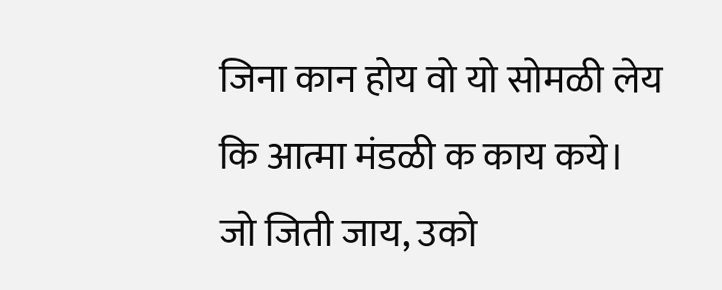जिना कान होय वो यो सोमळी लेय कि आत्मा मंडळी क काय कये। जो जिती जाय, उको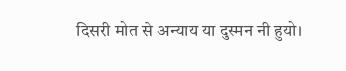दिसरी मोत से अन्याय या दुस्मन नी हुयो।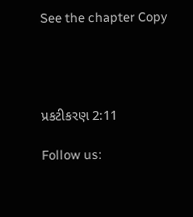See the chapter Copy




પ્રકટીકરણ 2:11

Follow us: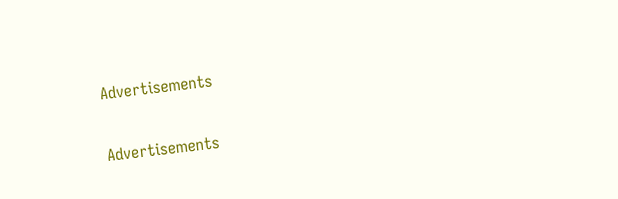Advertisements


Advertisements